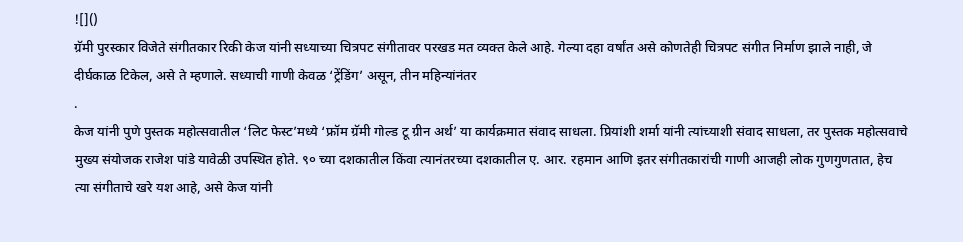![]()
ग्रॅमी पुरस्कार विजेते संगीतकार रिकी केज यांनी सध्याच्या चित्रपट संगीतावर परखड मत व्यक्त केले आहे. गेल्या दहा वर्षांत असे कोणतेही चित्रपट संगीत निर्माण झाले नाही, जे दीर्घकाळ टिकेल, असे ते म्हणाले. सध्याची गाणी केवळ ‘ट्रेंडिंग’ असून, तीन महिन्यांनंतर
.
केज यांनी पुणे पुस्तक महोत्सवातील ‘लिट फेस्ट’मध्ये ‘फ्रॉम ग्रॅमी गोल्ड टू ग्रीन अर्थ’ या कार्यक्रमात संवाद साधला. प्रियांशी शर्मा यांनी त्यांच्याशी संवाद साधला, तर पुस्तक महोत्सवाचे मुख्य संयोजक राजेश पांडे यावेळी उपस्थित होते. ९० च्या दशकातील किंवा त्यानंतरच्या दशकातील ए. आर. रहमान आणि इतर संगीतकारांची गाणी आजही लोक गुणगुणतात, हेच त्या संगीताचे खरे यश आहे, असे केज यांनी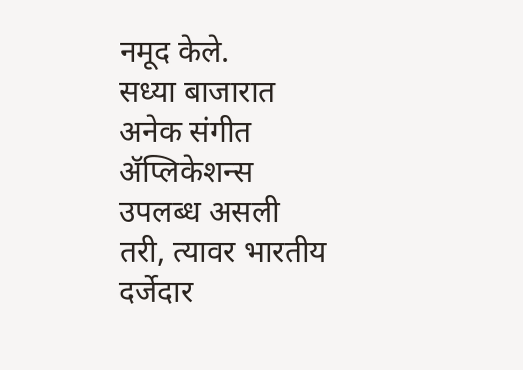नमूद केले.
सध्या बाजारात अनेक संगीत ॲप्लिकेशन्स उपलब्ध असली तरी, त्यावर भारतीय दर्जेदार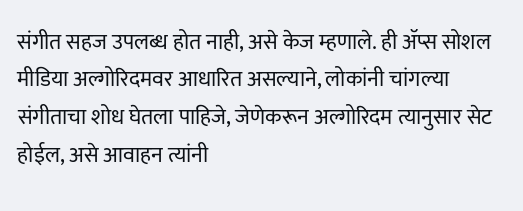संगीत सहज उपलब्ध होत नाही, असे केज म्हणाले. ही ॲप्स सोशल मीडिया अल्गोरिदमवर आधारित असल्याने, लोकांनी चांगल्या संगीताचा शोध घेतला पाहिजे, जेणेकरून अल्गोरिदम त्यानुसार सेट होईल, असे आवाहन त्यांनी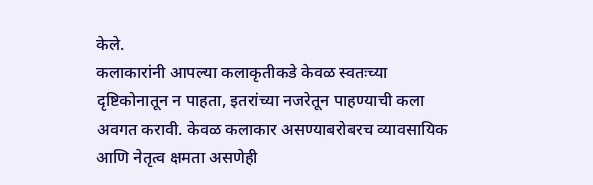केले.
कलाकारांनी आपल्या कलाकृतीकडे केवळ स्वतःच्या दृष्टिकोनातून न पाहता, इतरांच्या नजरेतून पाहण्याची कला अवगत करावी. केवळ कलाकार असण्याबरोबरच व्यावसायिक आणि नेतृत्व क्षमता असणेही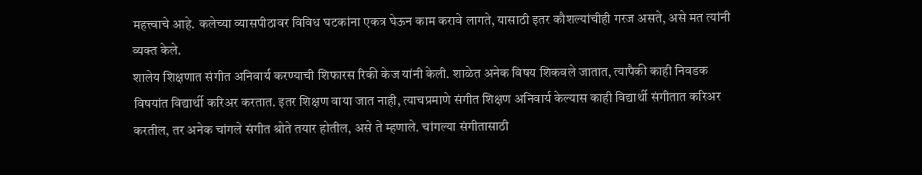महत्त्वाचे आहे. कलेच्या व्यासपीठावर विविध घटकांना एकत्र घेऊन काम करावे लागते, यासाठी इतर कौशल्यांचीही गरज असते, असे मत त्यांनी व्यक्त केले.
शालेय शिक्षणात संगीत अनिवार्य करण्याची शिफारस रिकी केज यांनी केली. शाळेत अनेक विषय शिकवले जातात, त्यापैकी काही निवडक विषयांत विद्यार्थी करिअर करतात. इतर शिक्षण वाया जात नाही, त्याचप्रमाणे संगीत शिक्षण अनिवार्य केल्यास काही विद्यार्थी संगीतात करिअर करतील, तर अनेक चांगले संगीत श्रोते तयार होतील, असे ते म्हणाले. चांगल्या संगीतासाठी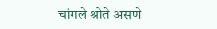चांगले श्रोते असणे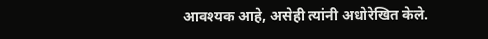आवश्यक आहे, असेही त्यांनी अधोरेखित केले.